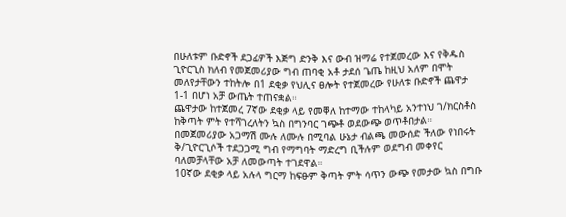በሁለቱም ቡድኖች ደጋፊዎች እጅግ ድንቅ እና ውብ ዝማሬ የተጀመረው እና የቅዱስ ጊዮርጊስ ክለብ የመጀመሪያው ግብ ጠባቂ አቶ ታደሰ ጌጤ ከዚህ አለም በሞት መለየታቸውን ተከትሎ በ1 ደቂቃ የህሊና ፀሎት የተጀመረው የሁለቱ ቡድኖች ጨዋታ 1-1 በሆነ አቻ ውጤት ተጠናቋል።
ጨዋታው ከተጀመረ 7ኛው ደቂቃ ላይ የመቐለ ከተማው ተከላካይ አንተነህ ገ/ክርስቶስ ከቅጣት ምት የተሻገረለትን ኳስ በግንባር ገጭቶ ወደውጭ ወጥቶበታል። በመጀመሪያው አጋማሽ ሙሉ ለሙሉ በሚባል ሁኔታ ብልጫ መውሰድ ችለው የነበሩት ቅ/ጊዮርጊሶች ተደጋጋሚ ግብ የማግባት ማድረግ ቢችሉም ወደግብ መቀየር ባለመቻላቸው አቻ ለመውጣት ተገደዋል።
10ኛው ደቂቃ ላይ አሉላ ግርማ ከፍፁም ቅጣት ምት ሳጥን ውጭ የመታው ኳስ በግቡ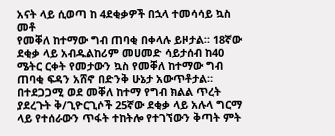አናት ላይ ሲወጣ ከ 4ደቂቃዎች በኋላ ተመሳሳይ ኳስ መቶ
የመቐለ ከተማው ግብ ጠባቂ በቀላሉ ይዞታል። 18ኛው ደቂቃ ላይ አብዱልከሪም መሀመድ ሳይታሰብ ከ40 ሜትር ርቀት የመታውን ኳስ የመቐለ ከተማው ግብ ጠባቂ ፍዳን አሸኖ በድንቅ ሁኔታ አውጥቶታል። በተደጋጋሚ ወደ መቐለ ከተማ የግብ ክልል ጥረት ያደረጉት ቅ/ጊዮርጊሶች 25ኛው ደቂቃ ላይ አሉላ ግርማ ላይ የተሰራውን ጥፋት ተከትሎ የተገኘውን ቅጣት ምት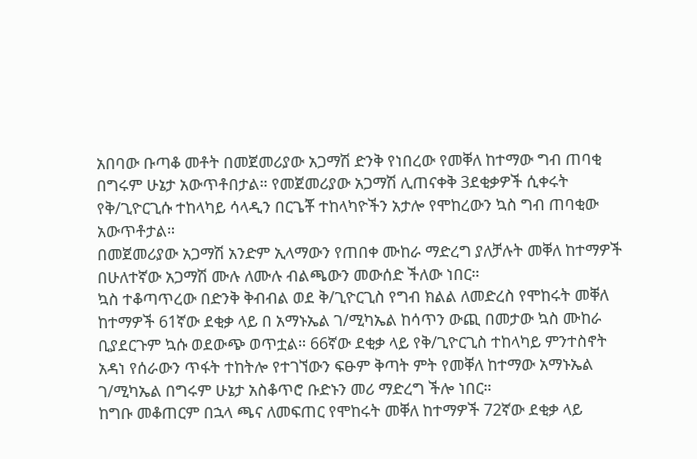አበባው ቡጣቆ መቶት በመጀመሪያው አጋማሽ ድንቅ የነበረው የመቐለ ከተማው ግብ ጠባቂ በግሩም ሁኔታ አውጥቶበታል። የመጀመሪያው አጋማሽ ሊጠናቀቅ 3ደቂቃዎች ሲቀሩት የቅ/ጊዮርጊሱ ተከላካይ ሳላዲን በርጌቾ ተከላካዮችን አታሎ የሞከረውን ኳስ ግብ ጠባቂው አውጥቶታል።
በመጀመሪያው አጋማሽ አንድም ኢላማውን የጠበቀ ሙከራ ማድረግ ያለቻሉት መቐለ ከተማዎች በሁለተኛው አጋማሽ ሙሉ ለሙሉ ብልጫውን መውሰድ ችለው ነበር።
ኳስ ተቆጣጥረው በድንቅ ቅብብል ወደ ቅ/ጊዮርጊስ የግብ ክልል ለመድረስ የሞከሩት መቐለ ከተማዎች 61ኛው ደቂቃ ላይ በ አማኑኤል ገ/ሚካኤል ከሳጥን ውጪ በመታው ኳስ ሙከራ ቢያደርጉም ኳሱ ወደውጭ ወጥቷል። 66ኛው ደቂቃ ላይ የቅ/ጊዮርጊስ ተከላካይ ምንተስኖት አዳነ የሰራውን ጥፋት ተከትሎ የተገኘውን ፍፁም ቅጣት ምት የመቐለ ከተማው አማኑኤል ገ/ሚካኤል በግሩም ሁኔታ አስቆጥሮ ቡድኑን መሪ ማድረግ ችሎ ነበር።
ከግቡ መቆጠርም በኋላ ጫና ለመፍጠር የሞከሩት መቐለ ከተማዎች 72ኛው ደቂቃ ላይ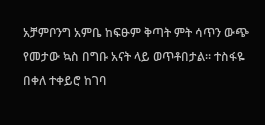አቻምቦንግ አምቤ ከፍፁም ቅጣት ምት ሳጥን ውጭ የመታው ኳስ በግቡ አናት ላይ ወጥቶበታል። ተስፋዬ በቀለ ተቀይሮ ከገባ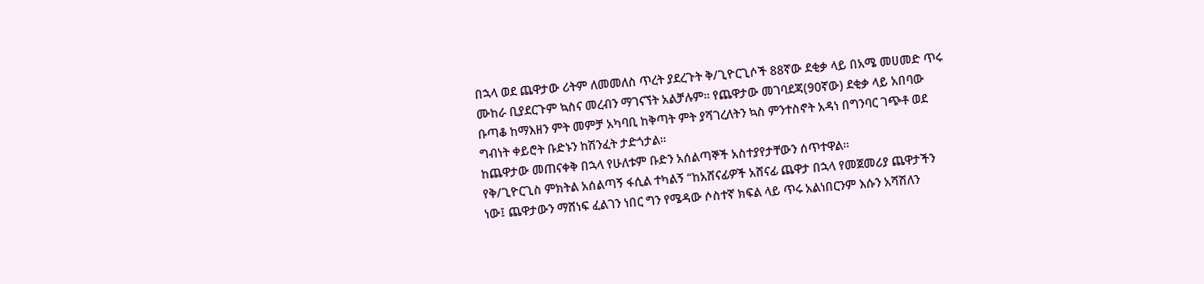በኋላ ወደ ጨዋታው ሪትም ለመመለስ ጥረት ያደረጉት ቅ/ጊዮርጊሶች 88ኛው ደቂቃ ላይ በአሜ መሀመድ ጥሩ ሙከራ ቢያደርጉም ኳስና መረብን ማገናኘት አልቻሉም። የጨዋታው መገባደጃ(90ኛው) ደቂቃ ላይ አበባው ቡጣቆ ከማእዘን ምት መምቻ አካባቢ ከቅጣት ምት ያሻገረለትን ኳስ ምንተስኖት አዳነ በግንባር ገጭቶ ወደ ግብነት ቀይሮት ቡድኑን ከሽንፈት ታድጎታል።
ከጨዋታው መጠናቀቅ በኋላ የሁለቱም ቡድን አሰልጣኞች አስተያየታቸውን ሰጥተዋል።
የቅ/ጊዮርጊስ ምክትል አሰልጣኝ ፋሲል ተካልኝ “ከአሸናፊዎች አሸናፊ ጨዋታ በኋላ የመጀመሪያ ጨዋታችን ነው፤ ጨዋታውን ማሸነፍ ፈልገን ነበር ግን የሜዳው ሶስተኛ ክፍል ላይ ጥሩ አልነበርንም እሱን አሻሽለን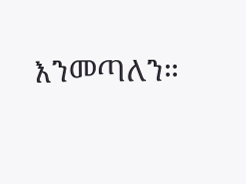እንመጣለን።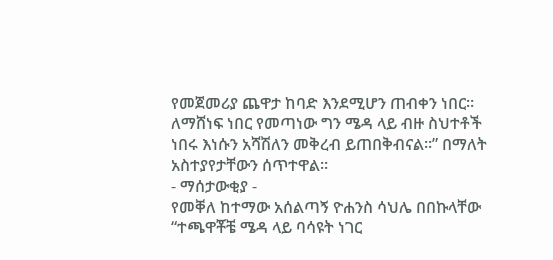የመጀመሪያ ጨዋታ ከባድ እንደሚሆን ጠብቀን ነበር። ለማሸነፍ ነበር የመጣነው ግን ሜዳ ላይ ብዙ ስህተቶች ነበሩ እነሱን አሻሽለን መቅረብ ይጠበቅብናል።” በማለት አስተያየታቸውን ሰጥተዋል።
- ማሰታውቂያ -
የመቐለ ከተማው አሰልጣኝ ዮሐንስ ሳህሌ በበኩላቸው “ተጫዋቾቼ ሜዳ ላይ ባሳዩት ነገር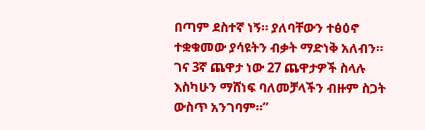በጣም ደስተኛ ነኝ። ያለባቸውን ተፅዕኖ ተቋቁመው ያሳዩትን ብቃት ማድነቅ አለብን። ገና 3ኛ ጨዋታ ነው 27 ጨዋታዎች ስላሉ እስካሁን ማሸነፍ ባለመቻላችን ብዙም ስጋት ውስጥ አንገባም።”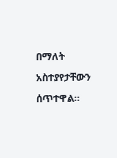በማለት አስተያየታቸውን ሰጥተዋል።